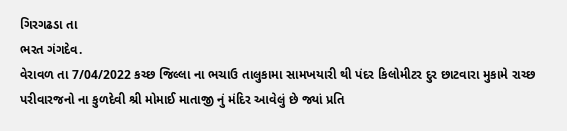ગિરગઢડા તા
ભરત ગંગદેવ.
વેરાવળ તા 7/04/2022 કચ્છ જિલ્લા ના ભચાઉ તાલુકામા સામખયારી થી પંદર કિલોમીટર દુર છાટવારા મુકામે રાચ્છ પરીવારજનો ના કુળદેવી શ્રી મોમાઈ માતાજી નું મંદિર આવેલું છે જ્યાં પ્રતિ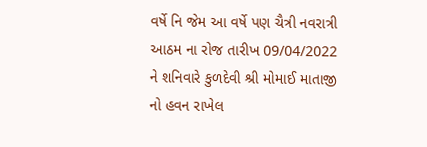વર્ષે નિ જેમ આ વર્ષે પણ ચૈત્રી નવરાત્રી આઠમ ના રોજ તારીખ 09/04/2022 ને શનિવારે કુળદેવી શ્રી મોમાઈ માતાજી નો હવન રાખેલ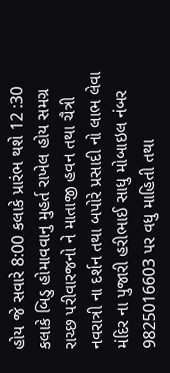હોય જે સવારે 8:00 કલાકે પ્રારંભ થશે 12 :30 કલાકે બિડુ હોમાવવાનુ મુહર્ત રાખેલ હોય સમગ્ર રાચ્છ પરીવારજનો ને માતાજી હવન તથા ચૈત્રી નવરાત્રી ના દર્શન તથા બપોરે પ્રસાદી નો લાભ લેવા મંદિર ના પુજારી હરીભાઈ સાધુ મોબાઇલ નંબર 9825016603 પર વધુ માહિતી તથા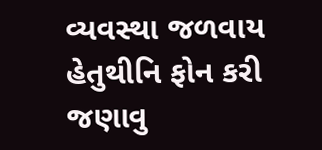વ્યવસ્થા જળવાય હેતુથીનિ ફોન કરી જણાવુ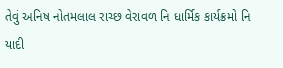તેવું અનિષ નોતમલાલ રાચ્છ વેરાવળ નિ ધાર્મિક કાર્યક્રમો નિ યાદી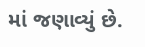માં જણાવ્યું છે.